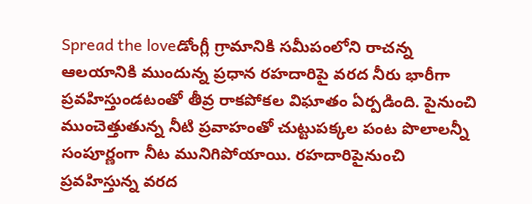Spread the loveడోంగ్లీ గ్రామానికి సమీపంలోని రాచన్న ఆలయానికి ముందున్న ప్రధాన రహదారిపై వరద నీరు భారీగా ప్రవహిస్తుండటంతో తీవ్ర రాకపోకల విఘాతం ఏర్పడింది. పైనుంచి ముంచెత్తుతున్న నీటి ప్రవాహంతో చుట్టుపక్కల పంట పొలాలన్నీ సంపూర్ణంగా నీట మునిగిపోయాయి. రహదారిపైనుంచి ప్రవహిస్తున్న వరద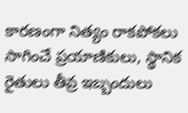కారణంగా నిత్యం రాకపోకలు సాగించే ప్రయాణికులు, స్థానిక రైతులు తీవ్ర ఇబ్బందులు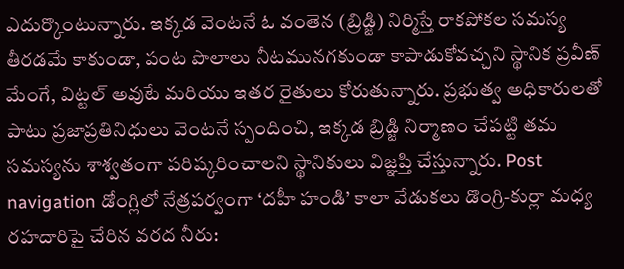ఎదుర్కొంటున్నారు. ఇక్కడ వెంటనే ఓ వంతెన (బ్రిడ్జి) నిర్మిస్తే రాకపోకల సమస్య తీరడమే కాకుండా, పంట పొలాలు నీటమునగకుండా కాపాడుకోవచ్చని స్థానిక ప్రవీణ్ మేంగే, విట్టల్ అవుటే మరియు ఇతర రైతులు కోరుతున్నారు. ప్రభుత్వ అధికారులతో పాటు ప్రజాప్రతినిధులు వెంటనే స్పందించి, ఇక్కడ బ్రిడ్జి నిర్మాణం చేపట్టి తమ సమస్యను శాశ్వతంగా పరిష్కరించాలని స్థానికులు విజ్ఞప్తి చేస్తున్నారు. Post navigation డోంగ్లిలో నేత్రపర్వంగా ‘దహీ హండి’ కాలా వేడుకలు డొంగ్రి-కుర్లా మధ్య రహదారిపై చేరిన వరద నీరు: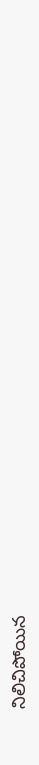నిలిచిపోయిన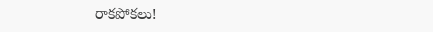రాకపోకలు!